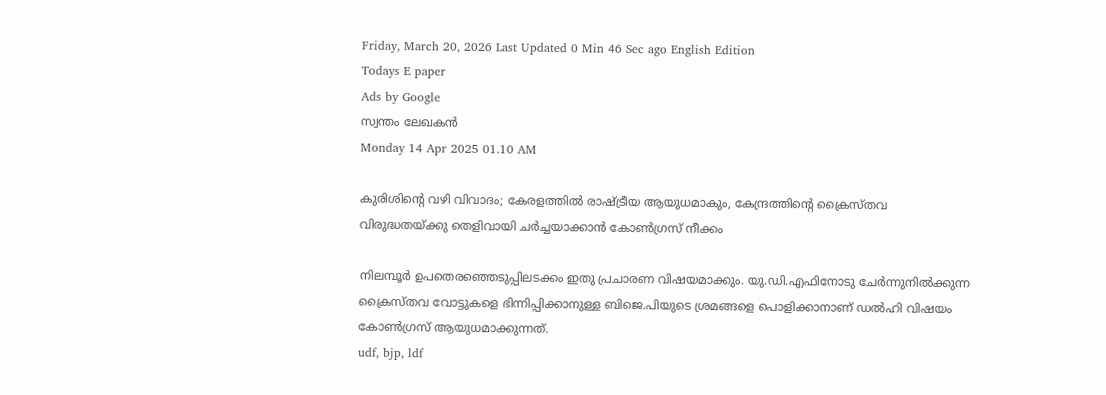Friday, March 20, 2026 Last Updated 0 Min 46 Sec ago English Edition
Todays E paper
Ads by Google
സ്വന്തം ലേഖകന്‍
Monday 14 Apr 2025 01.10 AM

കുരിശിന്റെ വഴി വിവാദം; കേരളത്തില്‍ രാഷ്ട്രീയ ആയുധമാകും, കേന്ദ്രത്തിന്റെ ക്രൈസ്തവ വിരുദ്ധതയ്ക്കു തെളിവായി ചര്‍ച്ചയാക്കാന്‍ കോണ്‍ഗ്രസ് നീക്കം

നിലമ്പൂര്‍ ഉപതെരഞ്ഞെടുപ്പിലടക്കം ഇതു പ്രചാരണ വിഷയമാക്കും. യു.ഡി.എഫിനോടു ചേര്‍ന്നുനില്‍ക്കുന്ന ക്രൈസ്തവ വോട്ടുകളെ ഭിന്നിപ്പിക്കാനുള്ള ബിജെ.പിയുടെ ശ്രമങ്ങളെ പൊളിക്കാനാണ് ഡല്‍ഹി വിഷയം കോണ്‍ഗ്രസ് ആയുധമാക്കുന്നത്.
udf, bjp, ldf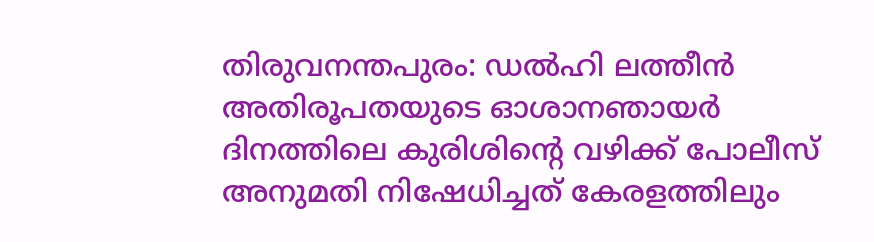തിരുവനന്തപുരം: ഡല്‍ഹി ലത്തീന്‍ അതിരൂപതയുടെ ഓശാനഞായര്‍ ദിനത്തിലെ കുരിശിന്റെ വഴിക്ക് പോലീസ് അനുമതി നിഷേധിച്ചത് കേരളത്തിലും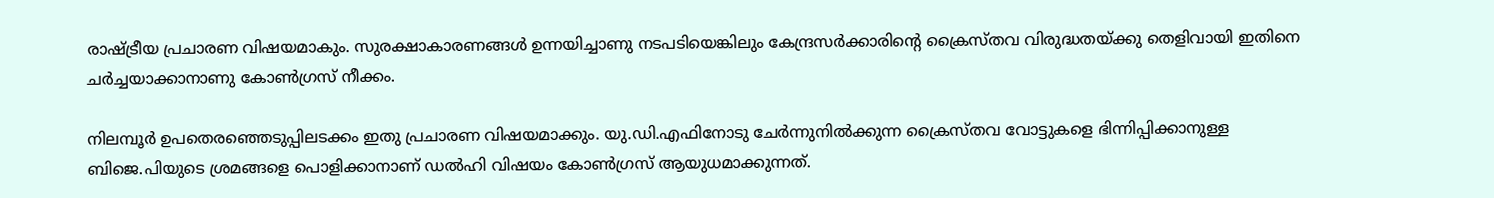രാഷ്ട്രീയ പ്രചാരണ വിഷയമാകും. സുരക്ഷാകാരണങ്ങള്‍ ഉന്നയിച്ചാണു നടപടിയെങ്കിലും കേന്ദ്രസര്‍ക്കാരിന്റെ ക്രൈസ്തവ വിരുദ്ധതയ്ക്കു തെളിവായി ഇതിനെ ചര്‍ച്ചയാക്കാനാണു കോണ്‍ഗ്രസ് നീക്കം.

നിലമ്പൂര്‍ ഉപതെരഞ്ഞെടുപ്പിലടക്കം ഇതു പ്രചാരണ വിഷയമാക്കും. യു.ഡി.എഫിനോടു ചേര്‍ന്നുനില്‍ക്കുന്ന ക്രൈസ്തവ വോട്ടുകളെ ഭിന്നിപ്പിക്കാനുള്ള ബിജെ.പിയുടെ ശ്രമങ്ങളെ പൊളിക്കാനാണ് ഡല്‍ഹി വിഷയം കോണ്‍ഗ്രസ് ആയുധമാക്കുന്നത്.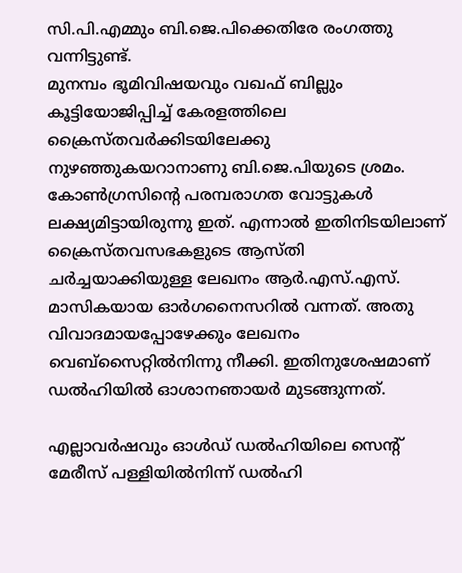സി.പി.എമ്മും ബി.ജെ.പിക്കെതിരേ രംഗത്തു വന്നിട്ടുണ്ട്.
മുനമ്പം ഭൂമിവിഷയവും വഖഫ് ബില്ലും കൂട്ടിയോജിപ്പിച്ച് കേരളത്തിലെ ക്രൈസ്തവര്‍ക്കിടയിലേക്കു നുഴഞ്ഞുകയറാനാണു ബി.ജെ.പിയുടെ ശ്രമം. കോണ്‍ഗ്രസിന്റെ പരമ്പരാഗത വോട്ടുകള്‍ ലക്ഷ്യമിട്ടായിരുന്നു ഇത്. എന്നാല്‍ ഇതിനിടയിലാണ് ക്രൈസ്തവസഭകളുടെ ആസ്തി ചര്‍ച്ചയാക്കിയുള്ള ലേഖനം ആര്‍.എസ്.എസ്. മാസികയായ ഓര്‍ഗനൈസറില്‍ വന്നത്. അതു വിവാദമായപ്പോഴേക്കും ലേഖനം വെബ്‌സൈറ്റില്‍നിന്നു നീക്കി. ഇതിനുശേഷമാണ് ഡല്‍ഹിയില്‍ ഓശാനഞായര്‍ മുടങ്ങുന്നത്.

എല്ലാവര്‍ഷവും ഓള്‍ഡ് ഡല്‍ഹിയിലെ സെന്റ് മേരീസ് പള്ളിയില്‍നിന്ന് ഡല്‍ഹി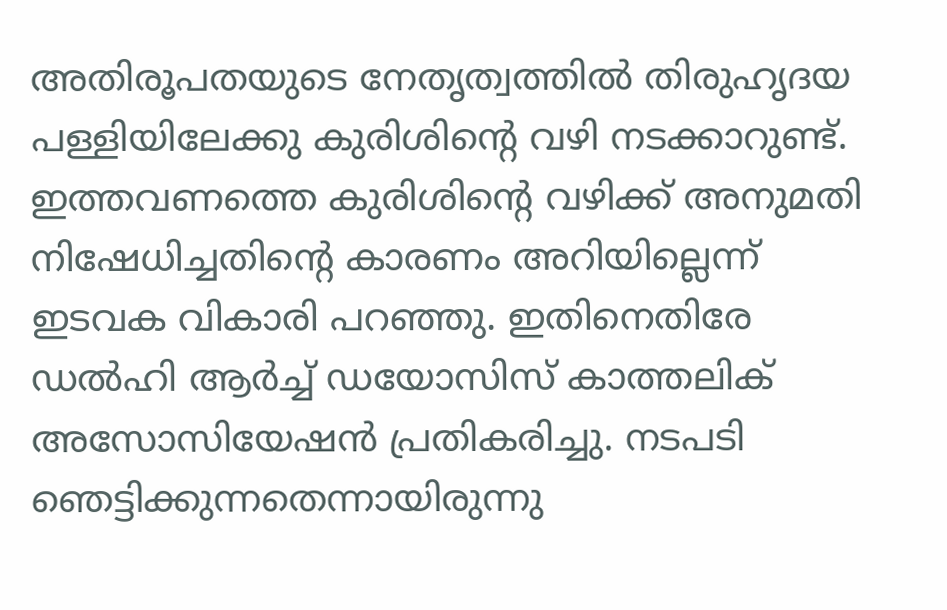അതിരൂപതയുടെ നേതൃത്വത്തില്‍ തിരുഹൃദയ പള്ളിയിലേക്കു കുരിശിന്റെ വഴി നടക്കാറുണ്ട്. ഇത്തവണത്തെ കുരിശിന്റെ വഴിക്ക് അനുമതി നിഷേധിച്ചതിന്റെ കാരണം അറിയില്ലെന്ന് ഇടവക വികാരി പറഞ്ഞു. ഇതിനെതിരേ ഡല്‍ഹി ആര്‍ച്ച് ഡയോസിസ് കാത്തലിക് അസോസിയേഷന്‍ പ്രതികരിച്ചു. നടപടി ഞെട്ടിക്കുന്നതെന്നായിരുന്നു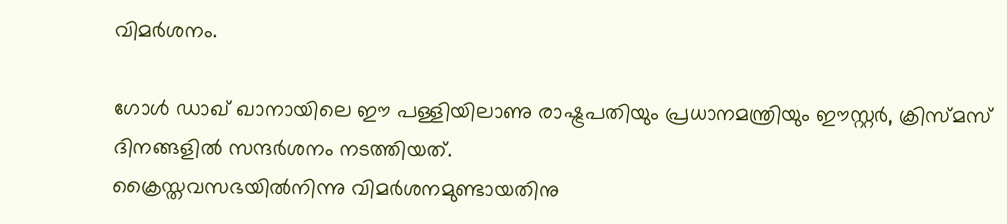വിമര്‍ശനം.

ഗോള്‍ ഡാഖ് ഖാനായിലെ ഈ പള്ളിയിലാണു രാഷ്ട്രപതിയും പ്രധാനമന്ത്രിയും ഈസ്റ്റര്‍, ക്രിസ്മസ് ദിനങ്ങളില്‍ സന്ദര്‍ശനം നടത്തിയത്.
ക്രൈസ്തവസഭയില്‍നിന്നു വിമര്‍ശനമുണ്ടായതിനു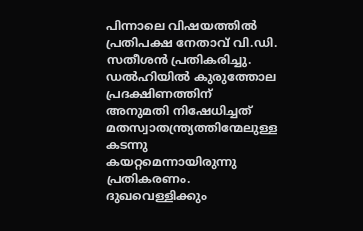പിന്നാലെ വിഷയത്തില്‍ പ്രതിപക്ഷ നേതാവ് വി.ഡി. സതീശന്‍ പ്രതികരിച്ചു. ഡല്‍ഹിയില്‍ കുരുത്തോല പ്രദക്ഷിണത്തിന് അനുമതി നിഷേധിച്ചത് മതസ്വാതന്ത്ര്യത്തിന്മേലുള്ള കടന്നു കയറ്റമെന്നായിരുന്നു പ്രതികരണം. ദുഖവെള്ളിക്കും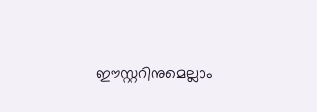ഈസ്റ്ററിനുമെല്ലാം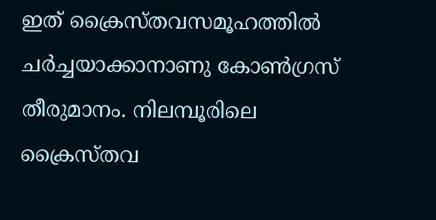ഇത് ക്രൈസ്തവസമൂഹത്തില്‍ ചര്‍ച്ചയാക്കാനാണു കോണ്‍ഗ്രസ് തീരുമാനം. നിലമ്പൂരിലെ ക്രൈസ്തവ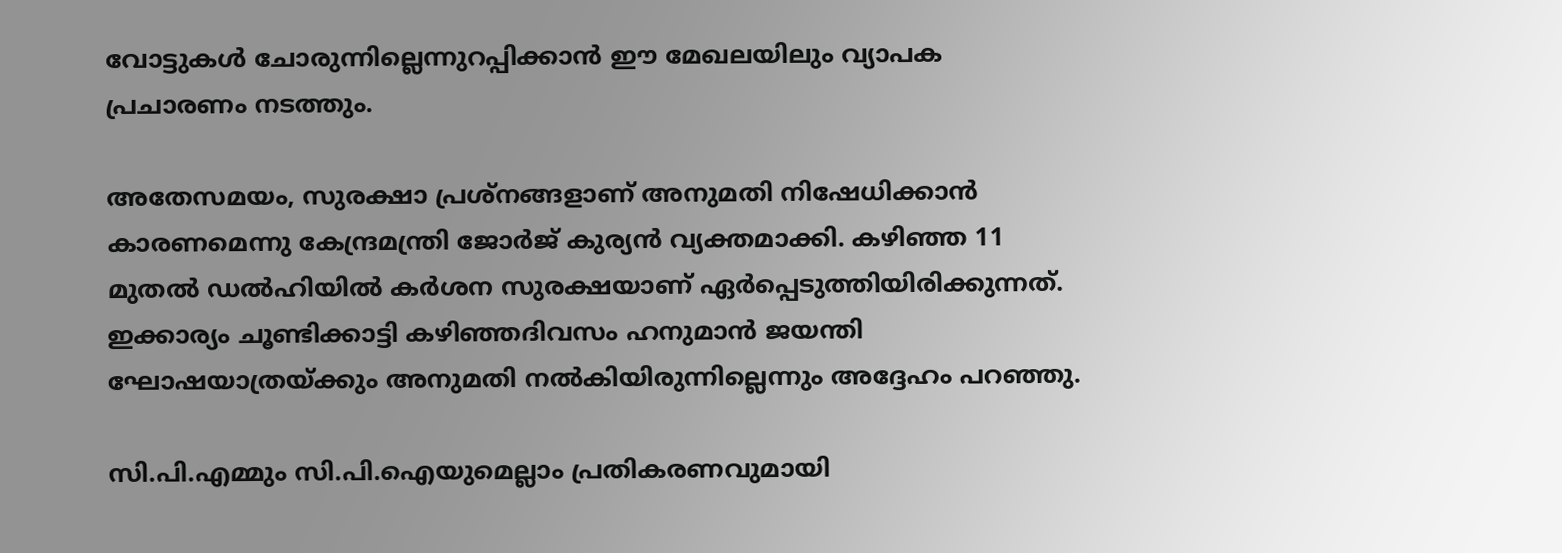വോട്ടുകള്‍ ചോരുന്നില്ലെന്നുറപ്പിക്കാന്‍ ഈ മേഖലയിലും വ്യാപക പ്രചാരണം നടത്തും.

അതേസമയം, സുരക്ഷാ പ്രശ്‌നങ്ങളാണ് അനുമതി നിഷേധിക്കാന്‍ കാരണമെന്നു കേന്ദ്രമന്ത്രി ജോര്‍ജ് കുര്യന്‍ വ്യക്തമാക്കി. കഴിഞ്ഞ 11 മുതല്‍ ഡല്‍ഹിയില്‍ കര്‍ശന സുരക്ഷയാണ് ഏര്‍പ്പെടുത്തിയിരിക്കുന്നത്. ഇക്കാര്യം ചൂണ്ടിക്കാട്ടി കഴിഞ്ഞദിവസം ഹനുമാന്‍ ജയന്തി ഘോഷയാത്രയ്ക്കും അനുമതി നല്‍കിയിരുന്നില്ലെന്നും അദ്ദേഹം പറഞ്ഞു.

സി.പി.എമ്മും സി.പി.ഐയുമെല്ലാം പ്രതികരണവുമായി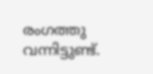രംഗത്തു വന്നിട്ടുണ്ട്.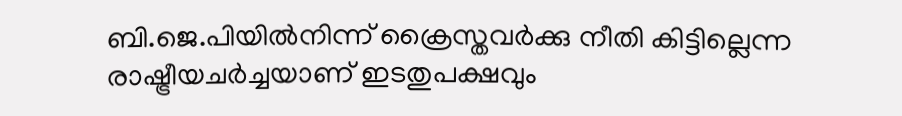ബി.ജെ.പിയില്‍നിന്ന് ക്രൈസ്തവര്‍ക്കു നീതി കിട്ടില്ലെന്ന രാഷ്ട്രീയചര്‍ച്ചയാണ് ഇടതുപക്ഷവും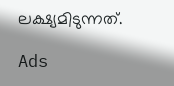ലക്ഷ്യമിടുന്നത്.

Ads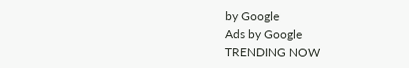by Google
Ads by Google
TRENDING NOW